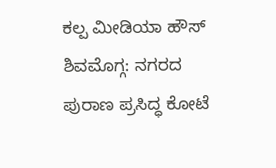ಕಲ್ಪ ಮೀಡಿಯಾ ಹೌಸ್
ಶಿವಮೊಗ್ಗ: ನಗರದ ಪುರಾಣ ಪ್ರಸಿದ್ಧ ಕೋಟೆ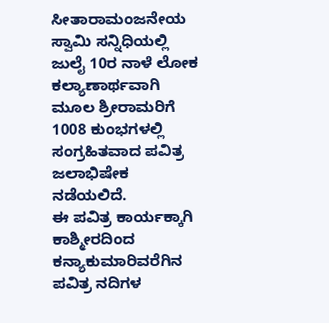ಸೀತಾರಾಮಂಜನೇಯ ಸ್ವಾಮಿ ಸನ್ನಿಧಿಯಲ್ಲಿ ಜುಲೈ 10ರ ನಾಳೆ ಲೋಕ ಕಲ್ಯಾಣಾರ್ಥವಾಗಿ ಮೂಲ ಶ್ರೀರಾಮರಿಗೆ 1008 ಕುಂಭಗಳಲ್ಲಿ ಸಂಗ್ರಹಿತವಾದ ಪವಿತ್ರ ಜಲಾಭಿಷೇಕ ನಡೆಯಲಿದೆ.
ಈ ಪವಿತ್ರ ಕಾರ್ಯಕ್ಕಾಗಿ ಕಾಶ್ಮೀರದಿಂದ ಕನ್ಯಾಕುಮಾರಿವರೆಗಿನ ಪವಿತ್ರ ನದಿಗಳ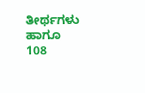ತೀರ್ಥಗಳು ಹಾಗೂ 108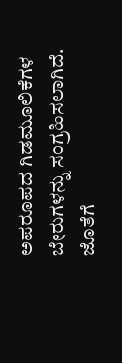ಅಪರೂಪದ ಗಿಡಮೂಲಿಕೆಗಳ ಬೇರುಗಳನ್ನು ಸಂಗ್ರಹಿಸಲಾಗಿದೆ. ಜೊತೆಗೆ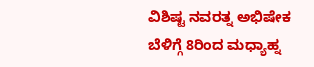ವಿಶಿಷ್ಟ ನವರತ್ನ ಅಭಿಷೇಕ ಬೆಳಿಗ್ಗೆ 8ರಿಂದ ಮಧ್ಯಾಹ್ನ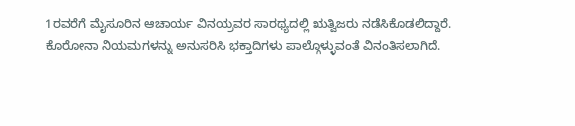1ರವರೆಗೆ ಮೈಸೂರಿನ ಆಚಾರ್ಯ ವಿನಯ್ರವರ ಸಾರಥ್ಯದಲ್ಲಿ ಋತ್ವಿಜರು ನಡೆಸಿಕೊಡಲಿದ್ದಾರೆ.
ಕೊರೋನಾ ನಿಯಮಗಳನ್ನು ಅನುಸರಿಸಿ ಭಕ್ತಾದಿಗಳು ಪಾಲ್ಗೊಳ್ಳುವಂತೆ ವಿನಂತಿಸಲಾಗಿದೆ.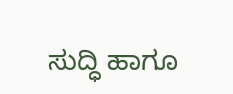ಸುದ್ಧಿ ಹಾಗೂ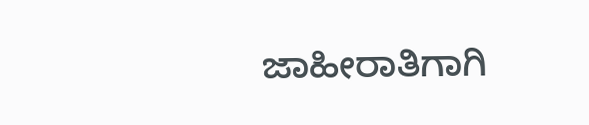ಜಾಹೀರಾತಿಗಾಗಿ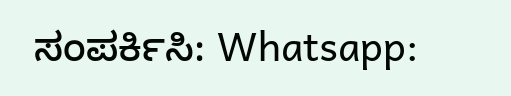ಸಂಪರ್ಕಿಸಿ: Whatsapp: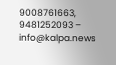9008761663, 9481252093 – info@kalpa.news